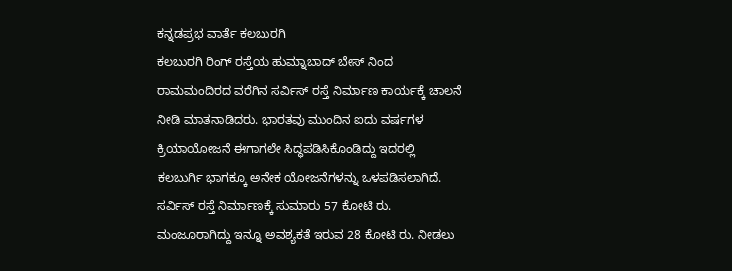ಕನ್ನಡಪ್ರಭ ವಾರ್ತೆ ಕಲಬುರಗಿ
ಕಲಬುರಗಿ ರಿಂಗ್ ರಸ್ತೆಯ ಹುಮ್ನಾಬಾದ್ ಬೇಸ್ ನಿಂದ ರಾಮಮಂದಿರದ ವರೆಗಿನ ಸರ್ವಿಸ್ ರಸ್ತೆ ನಿರ್ಮಾಣ ಕಾರ್ಯಕ್ಕೆ ಚಾಲನೆ ನೀಡಿ ಮಾತನಾಡಿದರು. ಭಾರತವು ಮುಂದಿನ ಐದು ವರ್ಷಗಳ ಕ್ರಿಯಾಯೋಜನೆ ಈಗಾಗಲೇ ಸಿದ್ಧಪಡಿಸಿಕೊಂಡಿದ್ದು ಇದರಲ್ಲಿ ಕಲಬುರ್ಗಿ ಭಾಗಕ್ಕೂ ಅನೇಕ ಯೋಜನೆಗಳನ್ನು ಒಳಪಡಿಸಲಾಗಿದೆ. ಸರ್ವಿಸ್ ರಸ್ತೆ ನಿರ್ಮಾಣಕ್ಕೆ ಸುಮಾರು 57 ಕೋಟಿ ರು. ಮಂಜೂರಾಗಿದ್ದು ಇನ್ನೂ ಅವಶ್ಯಕತೆ ಇರುವ 28 ಕೋಟಿ ರು. ನೀಡಲು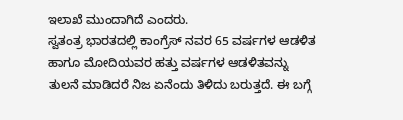ಇಲಾಖೆ ಮುಂದಾಗಿದೆ ಎಂದರು.
ಸ್ವತಂತ್ರ ಭಾರತದಲ್ಲಿ ಕಾಂಗ್ರೆಸ್ ನವರ 65 ವರ್ಷಗಳ ಆಡಳಿತ ಹಾಗೂ ಮೋದಿಯವರ ಹತ್ತು ವರ್ಷಗಳ ಆಡಳಿತವನ್ನು ತುಲನೆ ಮಾಡಿದರೆ ನಿಜ ಏನೆಂದು ತಿಳಿದು ಬರುತ್ತದೆ. ಈ ಬಗ್ಗೆ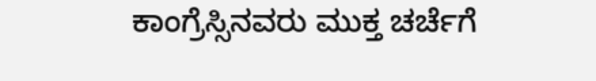ಕಾಂಗ್ರೆಸ್ಸಿನವರು ಮುಕ್ತ ಚರ್ಚೆಗೆ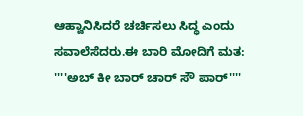ಆಹ್ವಾನಿಸಿದರೆ ಚರ್ಚಿಸಲು ಸಿದ್ಧ ಎಂದು ಸವಾಲೆಸೆದರು.ಈ ಬಾರಿ ಮೋದಿಗೆ ಮತ: ''''ಅಬ್ ಕೀ ಬಾರ್ ಚಾರ್ ಸೌ ಪಾರ್''''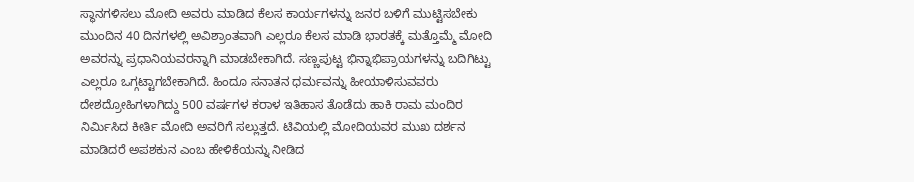ಸ್ಥಾನಗಳಿಸಲು ಮೋದಿ ಅವರು ಮಾಡಿದ ಕೆಲಸ ಕಾರ್ಯಗಳನ್ನು ಜನರ ಬಳಿಗೆ ಮುಟ್ಟಿಸಬೇಕು ಮುಂದಿನ 40 ದಿನಗಳಲ್ಲಿ ಅವಿಶ್ರಾಂತವಾಗಿ ಎಲ್ಲರೂ ಕೆಲಸ ಮಾಡಿ ಭಾರತಕ್ಕೆ ಮತ್ತೊಮ್ಮೆ ಮೋದಿ ಅವರನ್ನು ಪ್ರಧಾನಿಯವರನ್ನಾಗಿ ಮಾಡಬೇಕಾಗಿದೆ. ಸಣ್ಣಪುಟ್ಟ ಭಿನ್ನಾಭಿಪ್ರಾಯಗಳನ್ನು ಬದಿಗಿಟ್ಟು ಎಲ್ಲರೂ ಒಗ್ಗಟ್ಟಾಗಬೇಕಾಗಿದೆ. ಹಿಂದೂ ಸನಾತನ ಧರ್ಮವನ್ನು ಹೀಯಾಳಿಸುವವರು ದೇಶದ್ರೋಹಿಗಳಾಗಿದ್ದು 500 ವರ್ಷಗಳ ಕರಾಳ ಇತಿಹಾಸ ತೊಡೆದು ಹಾಕಿ ರಾಮ ಮಂದಿರ ನಿರ್ಮಿಸಿದ ಕೀರ್ತಿ ಮೋದಿ ಅವರಿಗೆ ಸಲ್ಲುತ್ತದೆ. ಟಿವಿಯಲ್ಲಿ ಮೋದಿಯವರ ಮುಖ ದರ್ಶನ ಮಾಡಿದರೆ ಅಪಶಕುನ ಎಂಬ ಹೇಳಿಕೆಯನ್ನು ನೀಡಿದ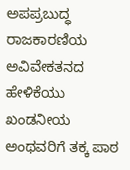ಅಪಪ್ರಬುದ್ಧ ರಾಜಕಾರಣಿಯ ಅವಿವೇಕತನದ ಹೇಳಿಕೆಯು ಖಂಡನೀಯ ಅಂಥವರಿಗೆ ತಕ್ಕ ಪಾಠ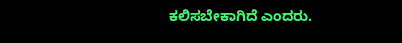ಕಲಿಸಬೇಕಾಗಿದೆ ಎಂದರು.